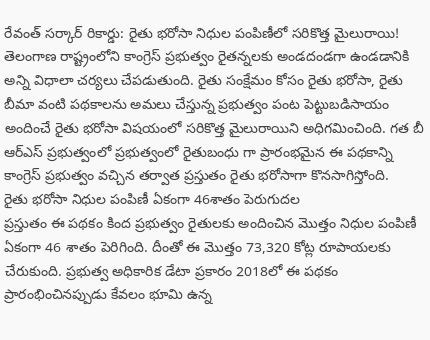రేవంత్ సర్కార్ రికార్డు: రైతు భరోసా నిధుల పంపిణీలో సరికొత్త మైలురాయి!
తెలంగాణ రాష్ట్రంలోని కాంగ్రెస్ ప్రభుత్వం రైతన్నలకు అండదండగా ఉండడానికి అన్ని విధాలా చర్యలు చేపడుతుంది. రైతు సంక్షేమం కోసం రైతు భరోసా, రైతు బీమా వంటి పథకాలను అమలు చేస్తున్న ప్రభుత్వం పంట పెట్టుబడిసాయం అందించే రైతు భరోసా విషయంలో సరికొత్త మైలురాయిని అధిగమించింది. గత బీ ఆర్ఎస్ ప్రభుత్వంలో ప్రభుత్వంలో రైతుబంధు గా ప్రారంభమైన ఈ పథకాన్ని కాంగ్రెస్ ప్రభుత్వం వచ్చిన తర్వాత ప్రస్తుతం రైతు భరోసాగా కొనసాగిస్తోంది.
రైతు భరోసా నిధుల పంపిణీ ఏకంగా 46శాతం పెరుగుదల
ప్రస్తుతం ఈ పథకం కింద ప్రభుత్వం రైతులకు అందించిన మొత్తం నిధుల పంపిణీ ఏకంగా 46 శాతం పెరిగింది. దీంతో ఈ మొత్తం 73,320 కోట్ల రూపాయలకు చేరుకుంది. ప్రభుత్వ అధికారిక డేటా ప్రకారం 2018లో ఈ పథకం ప్రారంభించినప్పుడు కేవలం భూమి ఉన్న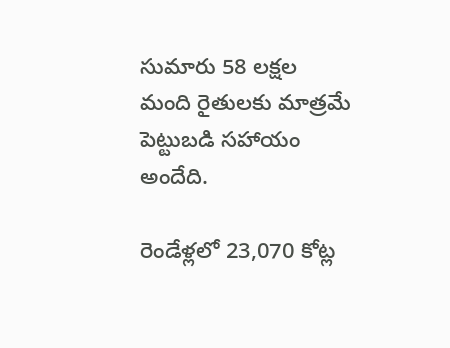సుమారు 58 లక్షల మంది రైతులకు మాత్రమే పెట్టుబడి సహాయం అందేది.

రెండేళ్లలో 23,070 కోట్ల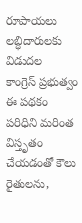రూపాయలు లబ్ధిదారులకు విడుదల
కాంగ్రెస్ ప్రభుత్వం ఈ పథకం పరిధిని మరింత విస్తృతం చేయడంతో కౌలు రైతులను,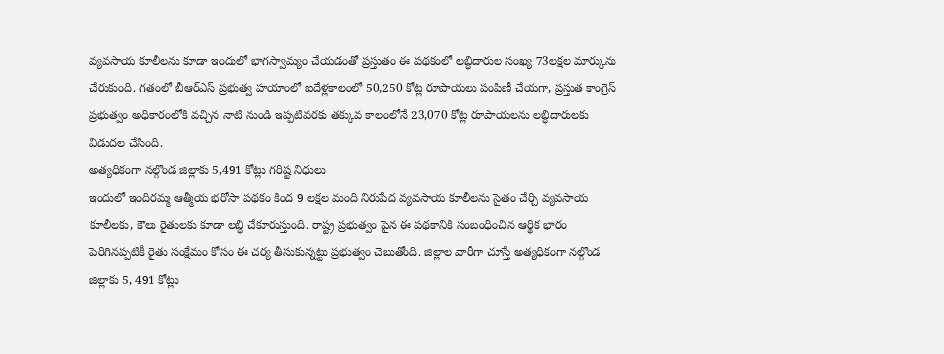వ్యవసాయ కూలీలను కూడా ఇందులో భాగస్వామ్యం చేయడంతో ప్రస్తుతం ఈ పథకంలో లబ్ధిదారుల సంఖ్య 73లక్షల మార్కును చేరుకుంది. గతంలో బీఆర్ఎస్ ప్రభుత్వ హయాంలో ఐదేళ్లకాలంలో 50,250 కోట్ల రూపాయలు పంపిణీ చేయగా, ప్రస్తుత కాంగ్రెస్ ప్రభుత్వం అధికారంలోకి వచ్చిన నాటి నుండి ఇప్పటివరకు తక్కువ కాలంలోనే 23,070 కోట్ల రూపాయలను లబ్ధిదారులకు విడుదల చేసింది.
అత్యధికంగా నల్గొండ జిల్లాకు 5,491 కోట్లు గరిష్ట నిధులు
ఇందులో ఇందిరమ్మ ఆత్మీయ భరోసా పథకం కింద 9 లక్షల మంది నిరుపేద వ్యవసాయ కూలీలను సైతం చేర్చి వ్యవసాయ కూలీలకు, కౌలు రైతులకు కూడా లబ్ధి చేకూరుస్తుంది. రాష్ట్ర ప్రభుత్వం పైన ఈ పథకానికి సంబంధించిన ఆర్థిక భారం పెరిగినప్పటికీ రైతు సంక్షేమం కోసం ఈ చర్య తీసుకున్నట్టు ప్రభుత్వం చెబుతోంది. జిల్లాల వారీగా చూస్తే అత్యధికంగా నల్గొండ జిల్లాకు 5, 491 కోట్లు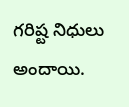గరిష్ట నిధులు అందాయి.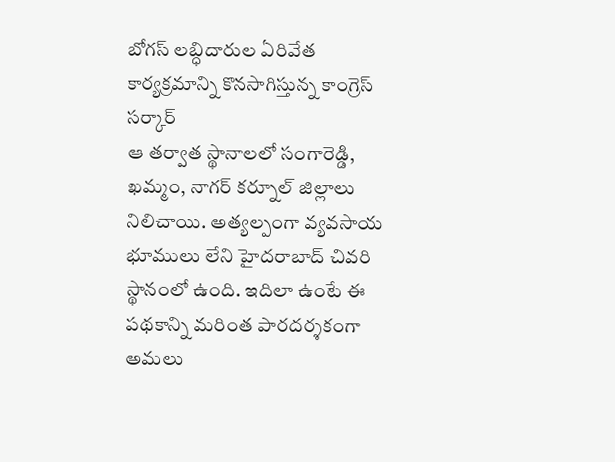బోగస్ లబ్ధిదారుల ఏరివేత కార్యక్రమాన్ని కొనసాగిస్తున్న కాంగ్రెస్ సర్కార్
ఆ తర్వాత స్థానాలలో సంగారెడ్డి, ఖమ్మం, నాగర్ కర్నూల్ జిల్లాలు నిలిచాయి. అత్యల్పంగా వ్యవసాయ భూములు లేని హైదరాబాద్ చివరి స్థానంలో ఉంది. ఇదిలా ఉంటే ఈ పథకాన్ని మరింత పారదర్శకంగా అమలు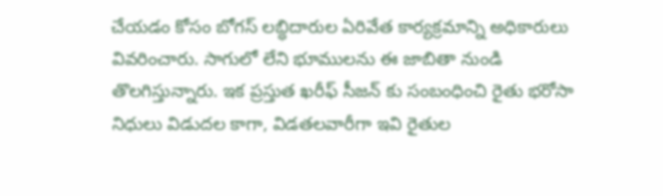చేయడం కోసం బోగస్ లబ్ధిదారుల ఏరివేత కార్యక్రమాన్ని అధికారులు వివరించారు. సాగులో లేని భూములను ఈ జాబితా నుండి తొలగిస్తున్నారు. ఇక ప్రస్తుత ఖరీఫ్ సీజన్ కు సంబంధించి రైతు భరోసా నిధులు విడుదల కాగా, విడతలవారీగా ఇవి రైతుల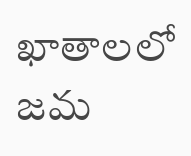ఖాతాలలో జమ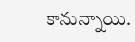కానున్నాయి.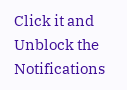Click it and Unblock the Notifications